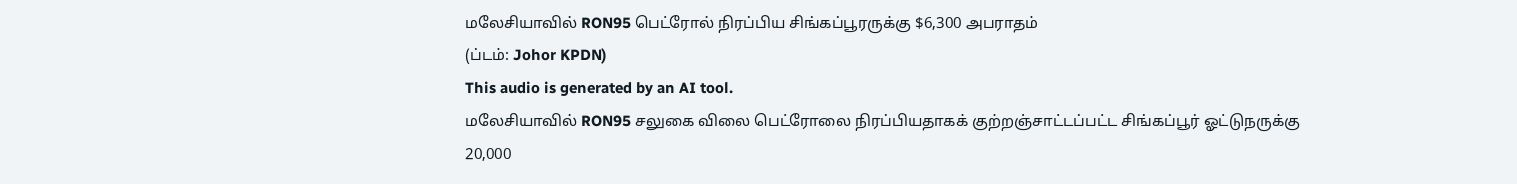மலேசியாவில் RON95 பெட்ரோல் நிரப்பிய சிங்கப்பூரருக்கு $6,300 அபராதம்
(ப்டம்: Johor KPDN)
This audio is generated by an AI tool.
மலேசியாவில் RON95 சலுகை விலை பெட்ரோலை நிரப்பியதாகக் குற்றஞ்சாட்டப்பட்ட சிங்கப்பூர் ஓட்டுநருக்கு 20,000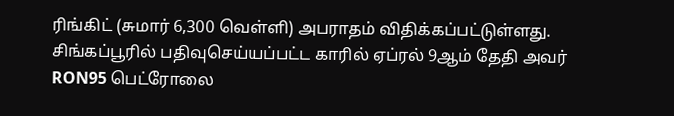ரிங்கிட் (சுமார் 6,300 வெள்ளி) அபராதம் விதிக்கப்பட்டுள்ளது.
சிங்கப்பூரில் பதிவுசெய்யப்பட்ட காரில் ஏப்ரல் 9ஆம் தேதி அவர் RON95 பெட்ரோலை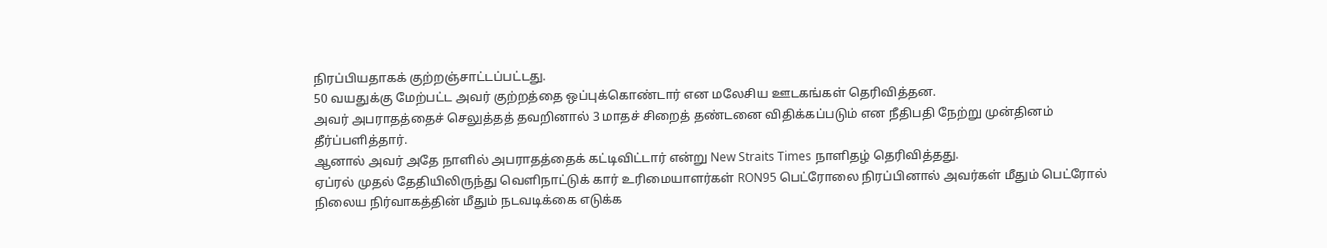நிரப்பியதாகக் குற்றஞ்சாட்டப்பட்டது.
50 வயதுக்கு மேற்பட்ட அவர் குற்றத்தை ஒப்புக்கொண்டார் என மலேசிய ஊடகங்கள் தெரிவித்தன.
அவர் அபராதத்தைச் செலுத்தத் தவறினால் 3 மாதச் சிறைத் தண்டனை விதிக்கப்படும் என நீதிபதி நேற்று முன்தினம் தீர்ப்பளித்தார்.
ஆனால் அவர் அதே நாளில் அபராதத்தைக் கட்டிவிட்டார் என்று New Straits Times நாளிதழ் தெரிவித்தது.
ஏப்ரல் முதல் தேதியிலிருந்து வெளிநாட்டுக் கார் உரிமையாளர்கள் RON95 பெட்ரோலை நிரப்பினால் அவர்கள் மீதும் பெட்ரோல் நிலைய நிர்வாகத்தின் மீதும் நடவடிக்கை எடுக்க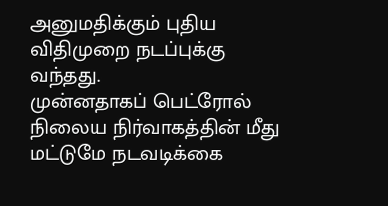அனுமதிக்கும் புதிய விதிமுறை நடப்புக்கு வந்தது.
முன்னதாகப் பெட்ரோல் நிலைய நிர்வாகத்தின் மீது மட்டுமே நடவடிக்கை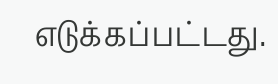எடுக்கப்பட்டது.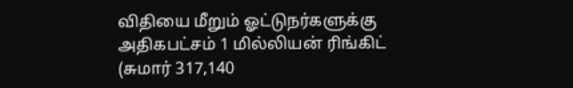விதியை மீறும் ஓட்டுநர்களுக்கு அதிகபட்சம் 1 மில்லியன் ரிங்கிட் (சுமார் 317,140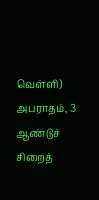வெள்ளி) அபராதம், 3 ஆண்டுச் சிறைத்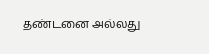தண்டனை அல்லது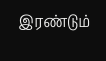இரண்டும்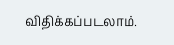விதிக்கப்படலாம்.